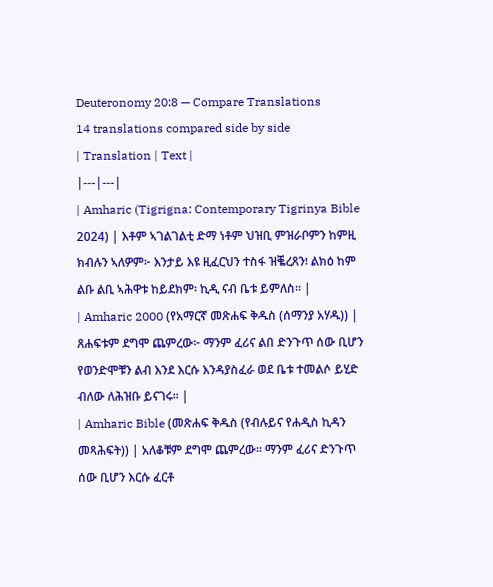Deuteronomy 20:8 — Compare Translations
14 translations compared side by side
| Translation | Text |
|---|---|
| Amharic (Tigrigna: Contemporary Tigrinya Bible 2024) | እቶም ኣገልገልቲ ድማ ነቶም ህዝቢ ምዝራቦምን ከምዚ ክብሉን ኣለዎም፦ እንታይ እዩ ዚፈርህን ተስፋ ዝቘረጸን፧ ልክዕ ከም ልቡ ልቢ ኣሕዋቱ ከይደክም፡ ኪዲ ናብ ቤቱ ይምለስ። |
| Amharic 2000 (የአማርኛ መጽሐፍ ቅዱስ (ሰማንያ አሃዱ)) | ጸሐፍቱም ደግሞ ጨምረው፦ ማንም ፈሪና ልበ ድንጉጥ ሰው ቢሆን የወንድሞቹን ልብ እንደ እርሱ እንዳያስፈራ ወደ ቤቱ ተመልሶ ይሂድ ብለው ለሕዝቡ ይናገሩ። |
| Amharic Bible (መጽሐፍ ቅዱስ (የብሉይና የሐዲስ ኪዳን መጻሕፍት)) | አለቆቹም ደግሞ ጨምረው። ማንም ፈሪና ድንጉጥ ሰው ቢሆን እርሱ ፈርቶ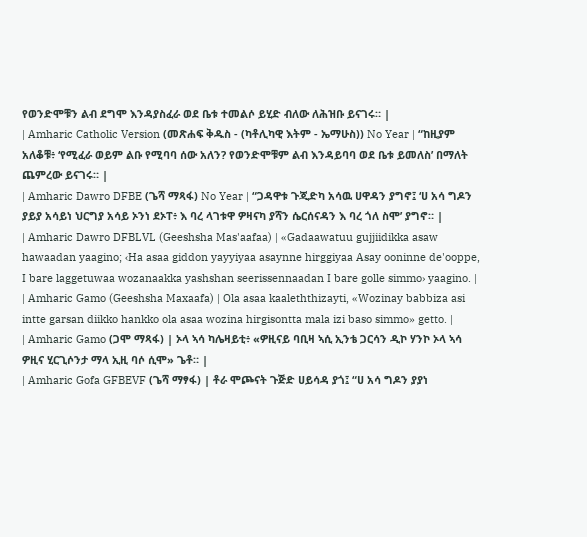የወንድሞቹን ልብ ደግሞ እንዳያስፈራ ወደ ቤቱ ተመልሶ ይሂድ ብለው ለሕዝቡ ይናገሩ። |
| Amharic Catholic Version (መጽሐፍ ቅዱስ - (ካቶሊካዊ እትም - ኤማሁስ)) No Year | “ከዚያም አለቆቹ፥ ‘የሚፈራ ወይም ልቡ የሚባባ ሰው አለን? የወንድሞቹም ልብ እንዳይባባ ወደ ቤቱ ይመለስ’ በማለት ጨምረው ይናገሩ። |
| Amharic Dawro DFBE (ጌሻ ማጻፋ) No Year | “ጋዳዋቱ ጉጂድካ አሳዉ ሀዋዳን ያግኖ፤ ‘ሀ አሳ ግዶን ያይያ አሳይነ ህርግያ አሳይ ኦንነ ደኦፐ፥ እ ባረ ላገቱዋ ዎዛናካ ያሻን ሴርሰናዳን እ ባረ ጎለ ስሞ’ ያግኖ። |
| Amharic Dawro DFBLVL (Geeshsha Mas'aafaa) | «Gadaawatuu gujjiidikka asaw hawaadan yaagino; ‹Ha asaa giddon yayyiyaa asaynne hirggiyaa Asay ooninne de'ooppe, I bare laggetuwaa wozanaakka yashshan seerissennaadan I bare golle simmo› yaagino. |
| Amharic Gamo (Geeshsha Maxaafa) | Ola asaa kaaleththizayti, «Wozinay babbiza asi intte garsan diikko hankko ola asaa wozina hirgisontta mala izi baso simmo» getto. |
| Amharic Gamo (ጋሞ ማጻፋ) | ኦላ ኣሳ ካሌዛይቲ፥ «ዎዚናይ ባቢዛ ኣሲ ኢንቴ ጋርሳን ዲኮ ሃንኮ ኦላ ኣሳ ዎዚና ሂርጊሶንታ ማላ ኢዚ ባሶ ሲሞ» ጌቶ። |
| Amharic Gofa GFBEVF (ጌሻ ማፃፋ) | ቶራ ሞጮናት ጉጅድ ሀይሳዳ ያጎ፤ “ሀ አሳ ግዶን ያያነ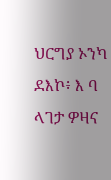ህርግያ ኦንካ ደእኮ፥ እ ባ ላገታ ዎዛና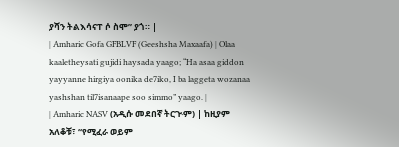ያሻን ትልእሳናፐ ሶ ስሞ” ያጎ። |
| Amharic Gofa GFBLVF (Geeshsha Maxaafa) | Olaa kaaletheysati gujidi haysada yaago; “Ha asaa giddon yayyanne hirgiya oonika de7iko, I ba laggeta wozanaa yashshan til7isanaape soo simmo” yaago. |
| Amharic NASV (አዲሱ መደበኛ ትርጒም) | ከዚያም አለቆቹ፣ “የሚፈራ ወይም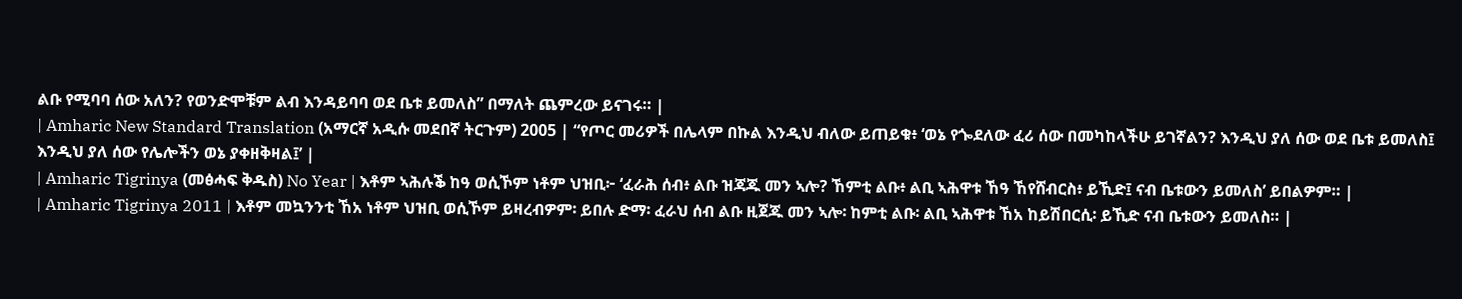ልቡ የሚባባ ሰው አለን? የወንድሞቹም ልብ እንዳይባባ ወደ ቤቱ ይመለስ” በማለት ጨምረው ይናገሩ። |
| Amharic New Standard Translation (አማርኛ አዲሱ መደበኛ ትርጉም) 2005 | “የጦር መሪዎች በሌላም በኩል እንዲህ ብለው ይጠይቁ፥ ‘ወኔ የጐደለው ፈሪ ሰው በመካከላችሁ ይገኛልን? እንዲህ ያለ ሰው ወደ ቤቱ ይመለስ፤ እንዲህ ያለ ሰው የሌሎችን ወኔ ያቀዘቅዛል፤’ |
| Amharic Tigrinya (መፅሓፍ ቅዱስ) No Year | እቶም ኣሕሉቕ ከዓ ወሲኾም ነቶም ህዝቢ፦ ‘ፈራሕ ሰብ፥ ልቡ ዝጃጁ መን ኣሎ? ኸምቲ ልቡ፥ ልቢ ኣሕዋቱ ኸዓ ኸየሸብርስ፥ ይኺድ፤ ናብ ቤቱውን ይመለስ’ ይበልዎም። |
| Amharic Tigrinya 2011 | እቶም መኳንንቲ ኸአ ነቶም ህዝቢ ወሲኾም ይዛረብዎም፡ ይበሉ ድማ፡ ፈራህ ሰብ ልቡ ዚጀጁ መን ኣሎ፡ ከምቲ ልቡ፡ ልቢ ኣሕዋቱ ኸአ ከይሽበርሲ፡ ይኺድ ናብ ቤቱውን ይመለስ። |